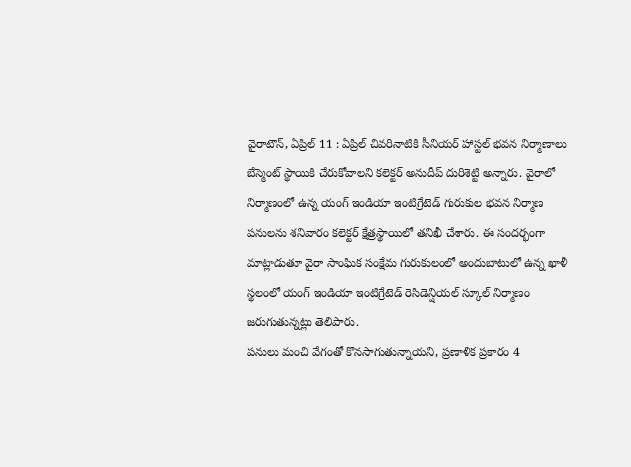వైరాటౌన్, ఏప్రిల్ 11 : ఏప్రిల్ చివరినాటికి సీనియర్ హాస్టల్ భవన నిర్మాణాలు బేస్మెంట్ స్థాయికి చేరుకోవాలని కలెక్టర్ అనుదీప్ దురిశెట్టి అన్నారు. వైరాలో నిర్మాణంలో ఉన్న యంగ్ ఇండియా ఇంటిగ్రేటెడ్ గురుకుల భవన నిర్మాణ పనులను శనివారం కలెక్టర్ క్షేత్రస్థాయిలో తనిఖీ చేశారు. ఈ సందర్భంగా మాట్లాడుతూ వైరా సాంఘిక సంక్షేమ గురుకులంలో అందుబాటులో ఉన్న ఖాళీ స్థలంలో యంగ్ ఇండియా ఇంటిగ్రేటెడ్ రెసిడెన్షియల్ స్కూల్ నిర్మాణం జరుగుతున్నట్లు తెలిపారు.
పనులు మంచి వేగంతో కొనసాగుతున్నాయని, ప్రణాళిక ప్రకారం 4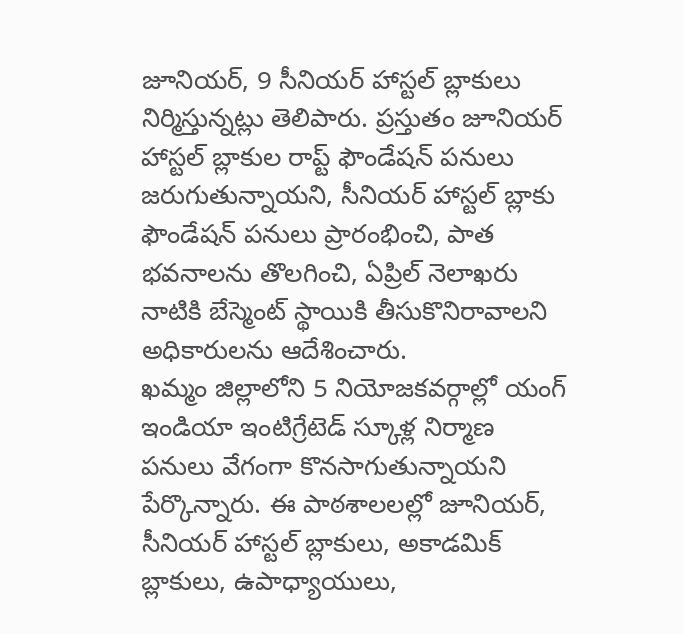జూనియర్, 9 సీనియర్ హాస్టల్ బ్లాకులు నిర్మిస్తున్నట్లు తెలిపారు. ప్రస్తుతం జూనియర్ హాస్టల్ బ్లాకుల రాప్ట్ ఫౌండేషన్ పనులు జరుగుతున్నాయని, సీనియర్ హాస్టల్ బ్లాకు ఫౌండేషన్ పనులు ప్రారంభించి, పాత భవనాలను తొలగించి, ఏప్రిల్ నెలాఖరు నాటికి బేస్మెంట్ స్థాయికి తీసుకొనిరావాలని అధికారులను ఆదేశించారు.
ఖమ్మం జిల్లాలోని 5 నియోజకవర్గాల్లో యంగ్ ఇండియా ఇంటిగ్రేటెడ్ స్కూళ్ల నిర్మాణ పనులు వేగంగా కొనసాగుతున్నాయని పేర్కొన్నారు. ఈ పాఠశాలలల్లో జూనియర్, సీనియర్ హాస్టల్ బ్లాకులు, అకాడమిక్ బ్లాకులు, ఉపాధ్యాయులు,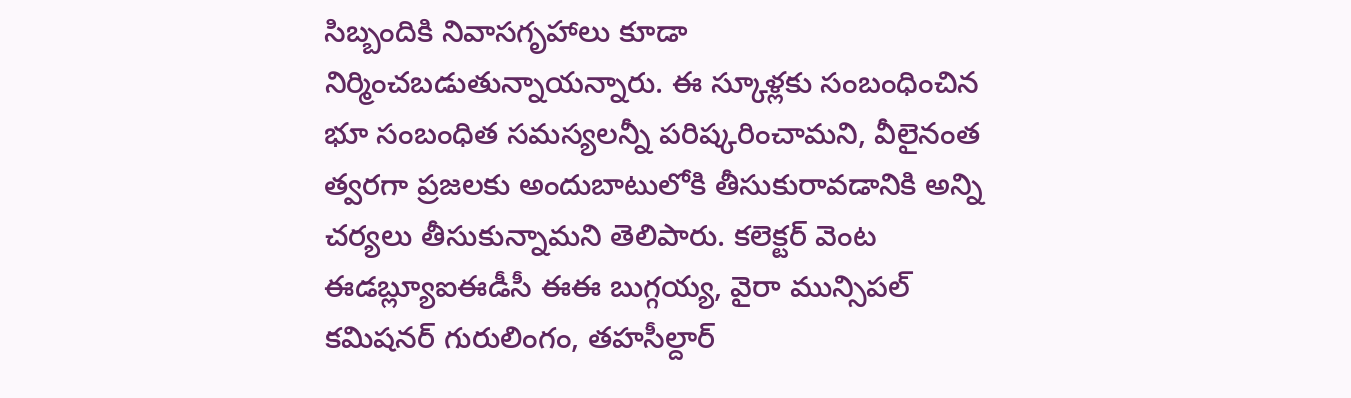సిబ్బందికి నివాసగృహాలు కూడా నిర్మించబడుతున్నాయన్నారు. ఈ స్కూళ్లకు సంబంధించిన భూ సంబంధిత సమస్యలన్నీ పరిష్కరించామని, వీలైనంత త్వరగా ప్రజలకు అందుబాటులోకి తీసుకురావడానికి అన్ని చర్యలు తీసుకున్నామని తెలిపారు. కలెక్టర్ వెంట ఈడబ్ల్యూఐఈడీసీ ఈఈ బుగ్గయ్య, వైరా మున్సిపల్ కమిషనర్ గురులింగం, తహసీల్దార్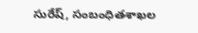సురేష్, సంబంధితశాఖల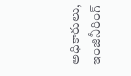అధికారులు, ఇంజినీరింగ్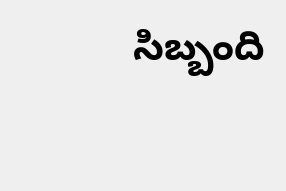సిబ్బంది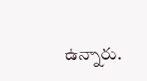ఉన్నారు.